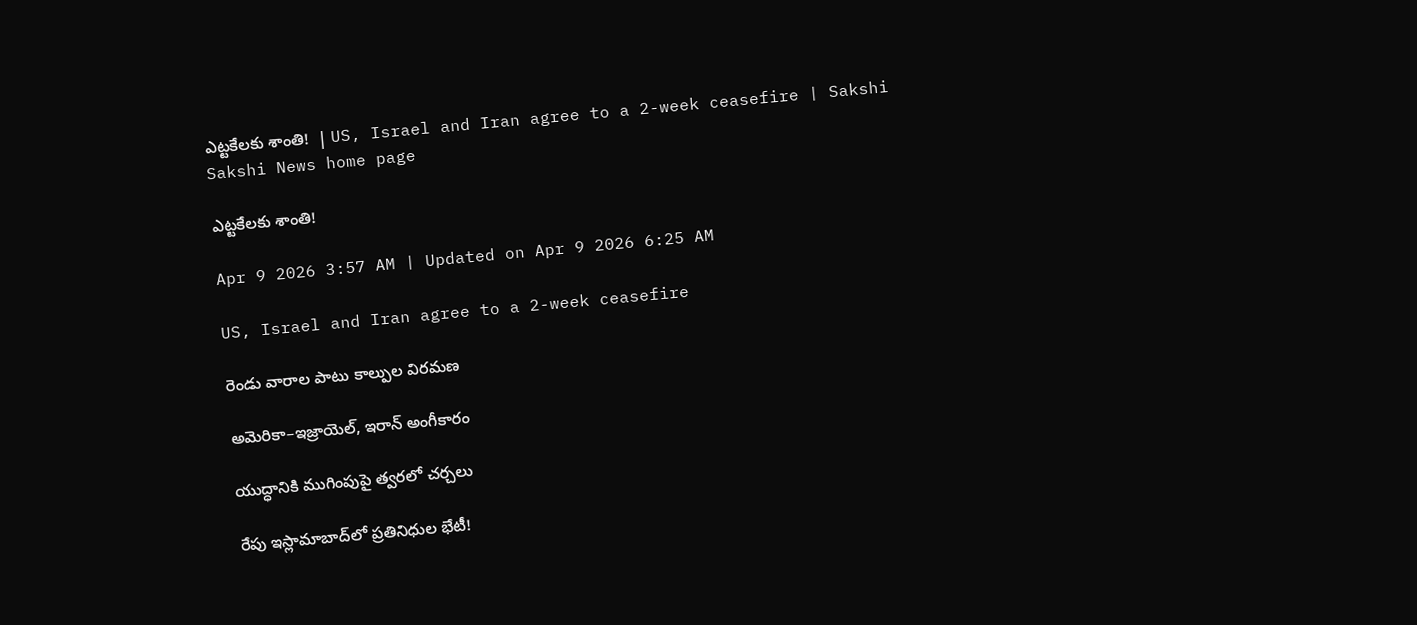ఎట్టకేలకు శాంతి!  | US, Israel and Iran agree to a 2-week ceasefire | Sakshi
Sakshi News home page

ఎట్టకేలకు శాంతి!

Apr 9 2026 3:57 AM | Updated on Apr 9 2026 6:25 AM

US, Israel and Iran agree to a 2-week ceasefire

రెండు వారాల పాటు కాల్పుల విరమణ

అమెరికా–ఇజ్రాయెల్, ఇరాన్‌ అంగీకారం

యుద్ధానికి ముగింపుపై త్వరలో చర్చలు

రేపు ఇస్లామాబాద్‌లో ప్రతినిధుల భేటీ!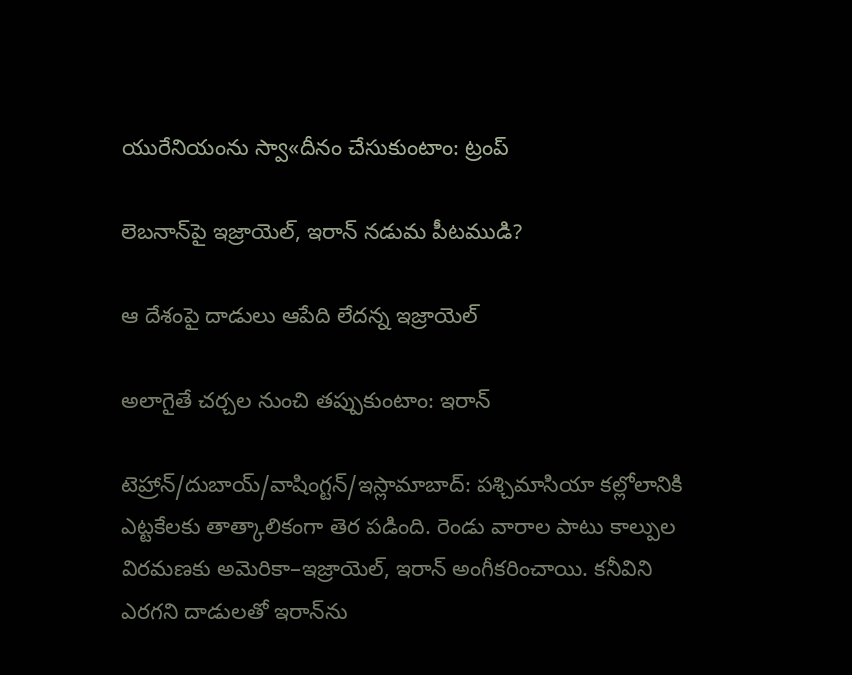యురేనియంను స్వా«దీనం చేసుకుంటాం: ట్రంప్‌

లెబనాన్‌పై ఇజ్రాయెల్, ఇరాన్‌ నడుమ పీటముడి?

ఆ దేశంపై దాడులు ఆపేది లేదన్న ఇజ్రాయెల్‌

అలాగైతే చర్చల నుంచి తప్పుకుంటాం: ఇరాన్‌

టెహ్రాన్‌/దుబాయ్‌/వాషింగ్టన్‌/ఇస్లామాబాద్‌: పశ్చిమాసియా కల్లోలానికి ఎట్టకేలకు తాత్కాలికంగా తెర పడింది. రెండు వారాల పాటు కాల్పుల విరమణకు అమెరికా–ఇజ్రాయెల్, ఇరాన్‌ అంగీకరించాయి. కనీవిని ఎరగని దాడులతో ఇరాన్‌ను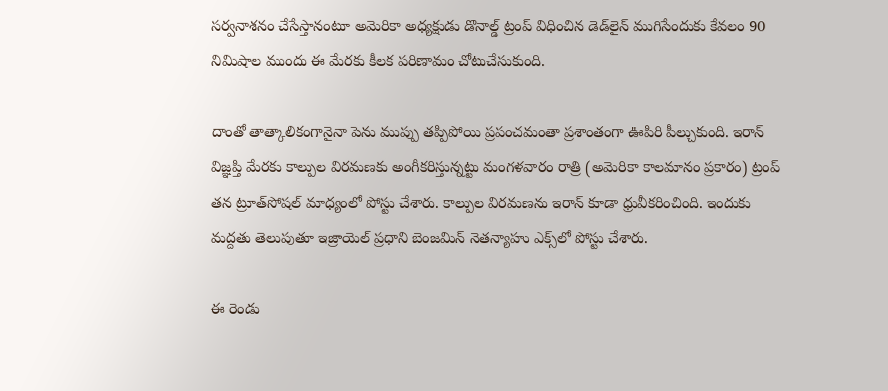సర్వనాశనం చేసేస్తానంటూ అమెరికా అధ్యక్షుడు డొనాల్డ్‌ ట్రంప్‌ విధించిన డెడ్‌లైన్‌ ముగిసేందుకు కేవలం 90 నిమిషాల ముందు ఈ మేరకు కీలక పరిణామం చోటుచేసుకుంది.

దాంతో తాత్కాలికంగానైనా పెను ముప్పు తప్పిపోయి ప్రపంచమంతా ప్రశాంతంగా ఊపిరి పీల్చుకుంది. ఇరాన్‌ విజ్ఞప్తి మేరకు కాల్పుల విరమణకు అంగీకరిస్తున్నట్టు మంగళవారం రాత్రి (అమెరికా కాలమానం ప్రకారం) ట్రంప్‌ తన ట్రూత్‌సోషల్‌ మాధ్యంలో పోస్టు చేశారు. కాల్పుల విరమణను ఇరాన్‌ కూడా ధ్రువీకరించింది. ఇందుకు మద్దతు తెలుపుతూ ఇజ్రాయెల్‌ ప్రధాని బెంజమిన్‌ నెతన్యాహు ఎక్స్‌లో పోస్టు చేశారు.

ఈ రెండు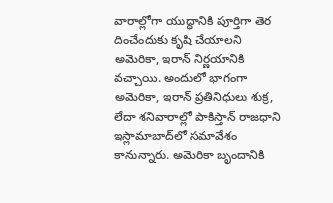వారాల్లోగా యుద్ధానికి పూర్తిగా తెర దించేందుకు కృషి చేయాలని అమెరికా, ఇరాన్‌ నిర్ణయానికి వచ్చాయి. అందులో భాగంగా అమెరికా, ఇరాన్‌ ప్రతినిధులు శుక్ర, లేదా శనివారాల్లో పాకిస్తాన్‌ రాజధాని ఇస్లామాబాద్‌లో సమావేశం కానున్నారు. అమెరికా బృందానికి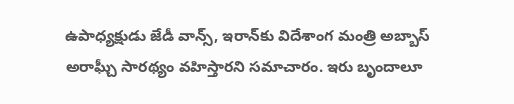ఉపాధ్యక్షుడు జేడీ వాన్స్, ఇరాన్‌కు విదేశాంగ మంత్రి అబ్బాస్‌ అరాఘ్చీ సారథ్యం వహిస్తారని సమాచారం. ఇరు బృందాలూ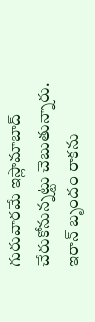గురువారమే ఇస్లామాబాద్‌ చేరుకోనున్నట్టు చెబుతున్నారు. ఇరాన్‌ బృందం రాకను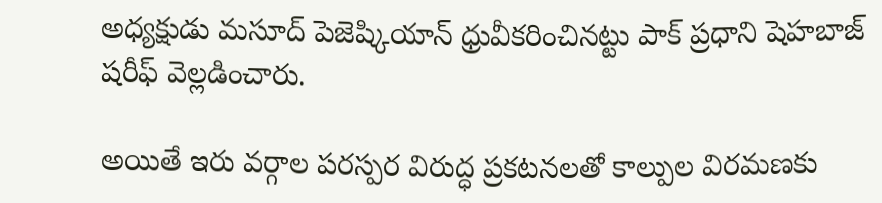అధ్యక్షుడు మసూద్‌ పెజెష్కియాన్‌ ధ్రువీకరించినట్టు పాక్‌ ప్రధాని షెహబాజ్‌ షరీఫ్‌ వెల్లడించారు.

అయితే ఇరు వర్గాల పరస్పర విరుద్ధ ప్రకటనలతో కాల్పుల విరమణకు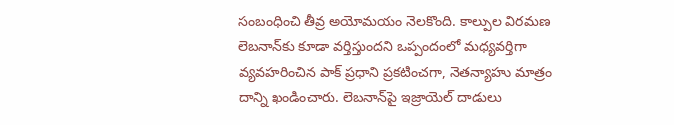సంబంధించి తీవ్ర అయోమయం నెలకొంది. కాల్పుల విరమణ లెబనాన్‌కు కూడా వర్తిస్తుందని ఒప్పందంలో మధ్యవర్తిగా వ్యవహరించిన పాక్‌ ప్రధాని ప్రకటించగా, నెతన్యాహు మాత్రం దాన్ని ఖండించారు. లెబనాన్‌పై ఇజ్రాయెల్‌ దాడులు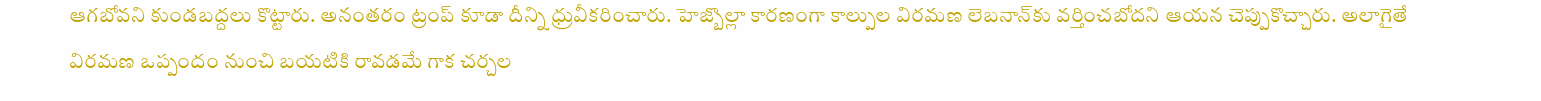ఆగబోవని కుండబద్దలు కొట్టారు. అనంతరం ట్రంప్‌ కూడా దీన్ని ధ్రువీకరించారు. హెజ్బొల్లా కారణంగా కాల్పుల విరమణ లెబనాన్‌కు వర్తించబోదని ఆయన చెప్పుకొచ్చారు. అలాగైతే విరమణ ఒప్పందం నుంచి బయటికి రావడమే గాక చర్చల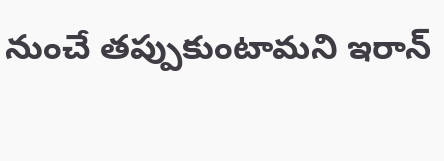నుంచే తప్పుకుంటామని ఇరాన్‌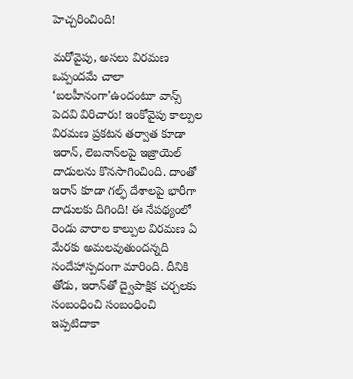హెచ్చరించింది!

మరోవైపు, అసలు విరమణ ఒప్పందమే చాలా ‘బలహీనంగా’ఉందంటూ వాన్స్‌ పెదవి విరిచారు! ఇంకోవైపు కాల్పుల విరమణ ప్రకటన తర్వాత కూడా ఇరాన్, లెబనాన్‌లపై ఇజ్రాయెల్‌ దాడులను కొనసాగించింది. దాంతో ఇరాన్‌ కూడా గల్ఫ్‌ దేశాలపై భారీగా దాడులకు దిగింది! ఈ నేపథ్యంలో రెండు వారాల కాల్పుల విరమణ ఏ మేరకు అమలవుతుందన్నది సందేహాస్పదంగా మారింది. దీనికి తోడు, ఇరాన్‌తో ద్వైపాక్షిక చర్చలకు సంబంధించి సంబంధించి ఇప్పటిదాకా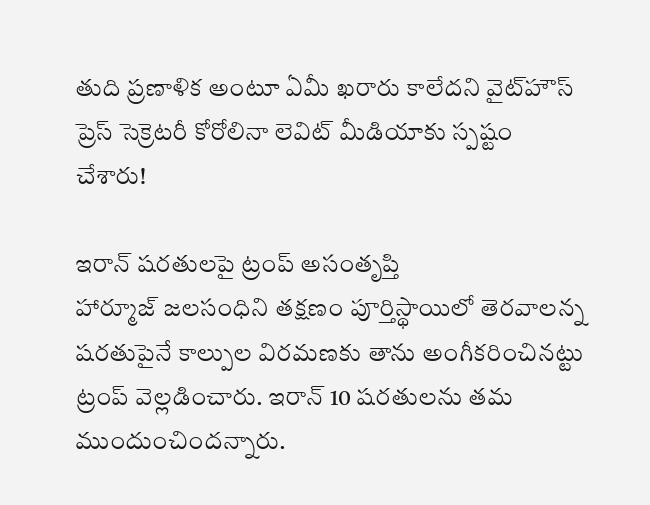తుది ప్రణాళిక అంటూ ఏమీ ఖరారు కాలేదని వైట్‌హౌస్‌ ప్రెస్‌ సెక్రెటరీ కోరోలినా లెవిట్‌ మీడియాకు స్పష్టం చేశారు!

ఇరాన్‌ షరతులపై ట్రంప్‌ అసంతృప్తి
హార్మూజ్‌ జలసంధిని తక్షణం పూర్తిస్థాయిలో తెరవాలన్న షరతుపైనే కాల్పుల విరమణకు తాను అంగీకరించినట్టు ట్రంప్‌ వెల్లడించారు. ఇరాన్‌ 10 షరతులను తమ ముందుంచిందన్నారు.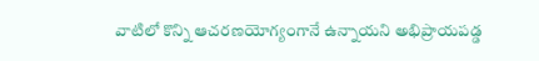వాటిలో కొన్ని ఆచరణయోగ్యంగానే ఉన్నాయని అభిప్రాయపడ్డ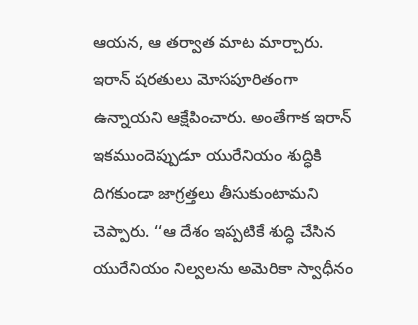ఆయన, ఆ తర్వాత మాట మార్చారు. ఇరాన్‌ షరతులు మోసపూరితంగా ఉన్నాయని ఆక్షేపించారు. అంతేగాక ఇరాన్‌ ఇకముందెప్పుడూ యురేనియం శుద్ధికి దిగకుండా జాగ్రత్తలు తీసుకుంటామని చెప్పారు. ‘‘ఆ దేశం ఇప్పటికే శుద్ధి చేసిన యురేనియం నిల్వలను అమెరికా స్వాధీనం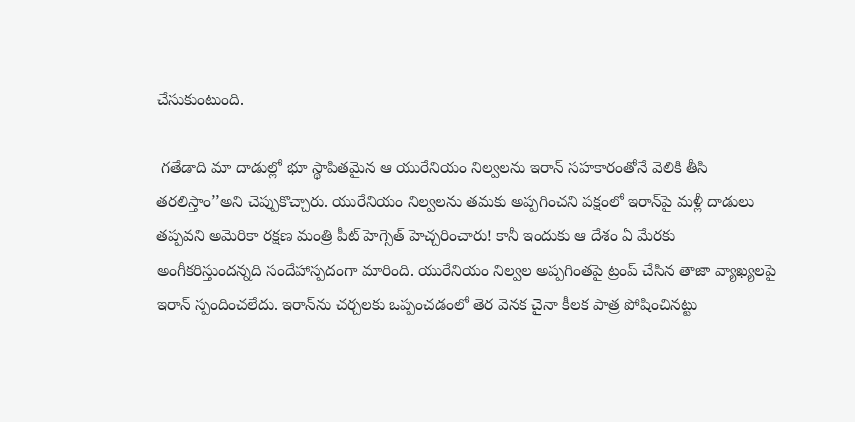చేసుకుంటుంది.

 గతేడాది మా దాడుల్లో భూ స్థాపితమైన ఆ యురేనియం నిల్వలను ఇరాన్‌ సహకారంతోనే వెలికి తీసి తరలిస్తాం’’అని చెప్పుకొచ్చారు. యురేనియం నిల్వలను తమకు అప్పగించని పక్షంలో ఇరాన్‌పై మళ్లీ దాడులు తప్పవని అమెరికా రక్షణ మంత్రి పీట్‌ హెగ్సెత్‌ హెచ్చరించారు! కానీ ఇందుకు ఆ దేశం ఏ మేరకు అంగీకరిస్తుందన్నది సందేహాస్పదంగా మారింది. యురేనియం నిల్వల అప్పగింతపై ట్రంప్‌ చేసిన తాజా వ్యాఖ్యలపై ఇరాన్‌ స్పందించలేదు. ఇరాన్‌ను చర్చలకు ఒప్పంచడంలో తెర వెనక చైనా కీలక పాత్ర పోషించినట్టు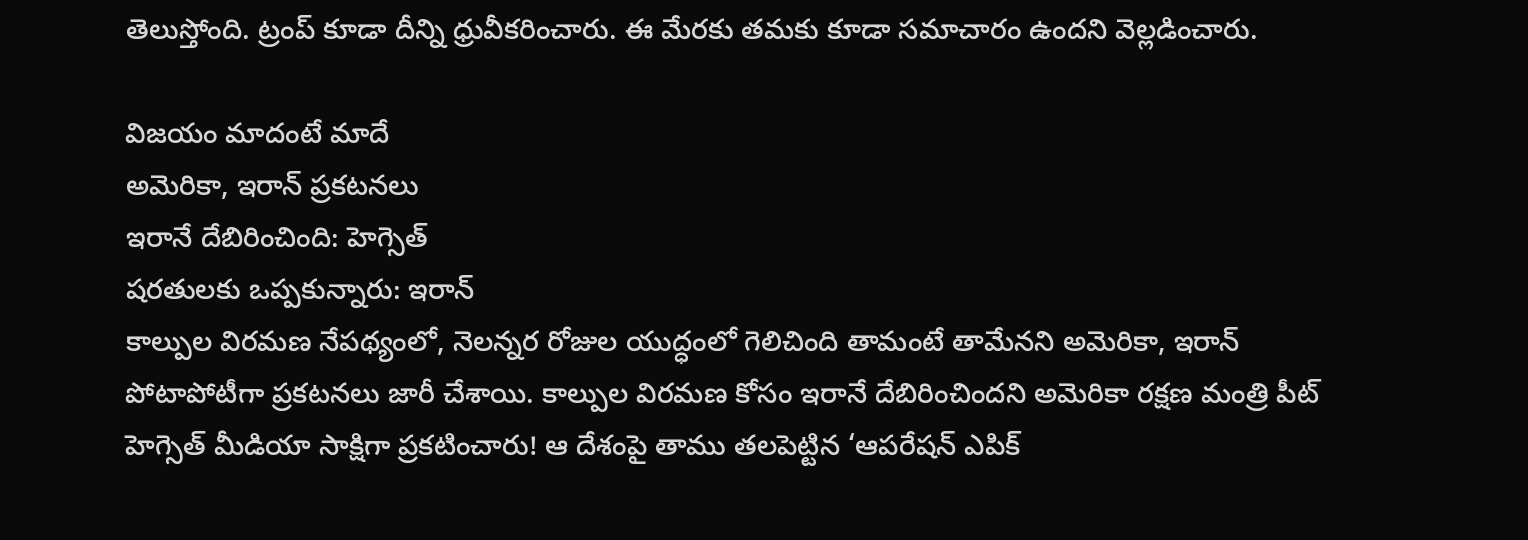తెలుస్తోంది. ట్రంప్‌ కూడా దీన్ని ధ్రువీకరించారు. ఈ మేరకు తమకు కూడా సమాచారం ఉందని వెల్లడించారు.

విజయం మాదంటే మాదే
అమెరికా, ఇరాన్‌ ప్రకటనలు
ఇరానే దేబిరించింది: హెగ్సెత్‌
షరతులకు ఒప్పకున్నారు: ఇరాన్‌
కాల్పుల విరమణ నేపథ్యంలో, నెలన్నర రోజుల యుద్ధంలో గెలిచింది తామంటే తామేనని అమెరికా, ఇరాన్‌ పోటాపోటీగా ప్రకటనలు జారీ చేశాయి. కాల్పుల విరమణ కోసం ఇరానే దేబిరించిందని అమెరికా రక్షణ మంత్రి పీట్‌ హెగ్సెత్‌ మీడియా సాక్షిగా ప్రకటించారు! ఆ దేశంపై తాము తలపెట్టిన ‘ఆపరేషన్‌ ఎపిక్‌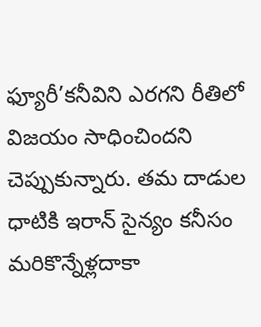ఫ్యూరీ’కనీవిని ఎరగని రీతిలో విజయం సాధించిందని చెప్పుకున్నారు. తమ దాడుల ధాటికి ఇరాన్‌ సైన్యం కనీసం మరికొన్నేళ్లదాకా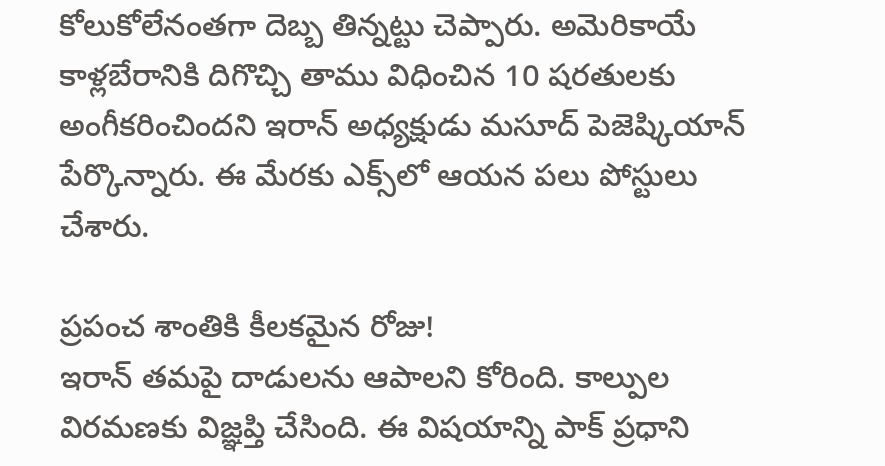కోలుకోలేనంతగా దెబ్బ తిన్నట్టు చెప్పారు. అమెరికాయే కాళ్లబేరానికి దిగొచ్చి తాము విధించిన 10 షరతులకు అంగీకరించిందని ఇరాన్‌ అధ్యక్షుడు మసూద్‌ పెజెష్కియాన్‌ పేర్కొన్నారు. ఈ మేరకు ఎక్స్‌లో ఆయన పలు పోస్టులు చేశారు.

ప్రపంచ శాంతికి కీలకమైన రోజు!
ఇరాన్‌ తమపై దాడులను ఆపాలని కోరింది. కాల్పుల విరమణకు విజ్ఞప్తి చేసింది. ఈ విషయాన్ని పాక్‌ ప్రధాని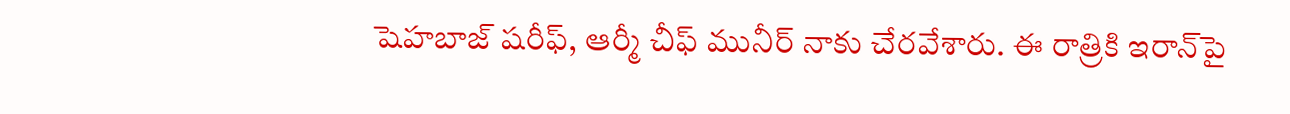షెహబాజ్‌ షరీఫ్, ఆర్మీ చీఫ్‌ మునీర్‌ నాకు చేరవేశారు. ఈ రాత్రికి ఇరాన్‌పై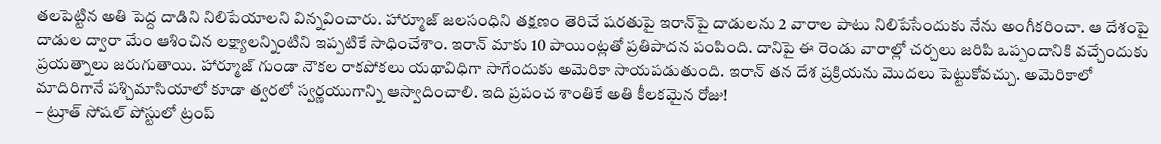తలపెట్టిన అతి పెద్ద దాడిని నిలిపేయాలని విన్నవించారు. హార్మూజ్‌ జలసంధిని తక్షణం తెరిచే షరతుపై ఇరాన్‌పై దాడులను 2 వారాల పాటు నిలిపేసేందుకు నేను అంగీకరించా. ఆ దేశంపై దాడుల ద్వారా మేం ఆశించిన లక్ష్యాలన్నింటిని ఇప్పటికే సాధించేశాం. ఇరాన్‌ మాకు 10 పాయింట్లతో ప్రతిపాదన పంపింది. దానిపై ఈ రెండు వారాల్లో చర్చలు జరిపి ఒప్పందానికి వచ్చేందుకు ప్రయత్నాలు జరుగుతాయి. హార్మూజ్‌ గుండా నౌకల రాకపోకలు యథావిధిగా సాగేందుకు అమెరికా సాయపడుతుంది. ఇరాన్‌ తన దేశ ప్రక్రియను మొదలు పెట్టుకోవచ్చు. అమెరికాలో మాదిరిగానే పశ్చిమాసియాలో కూడా త్వరలో స్వర్ణయుగాన్ని ఆస్వాదించాలి. ఇది ప్రపంచ శాంతికే అతి కీలకమైన రోజు!
– ట్రూత్‌ సోషల్‌ పోస్టులో ట్రంప్‌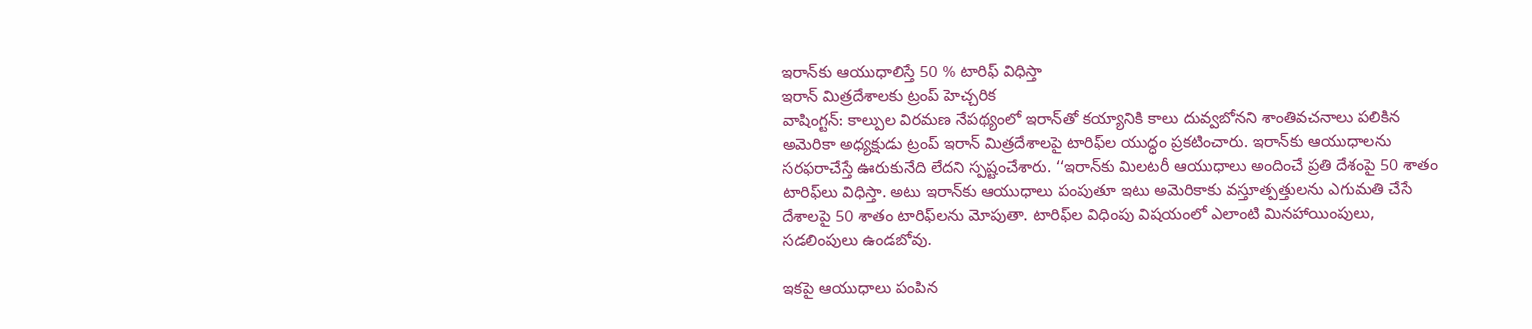ఇరాన్‌కు ఆయుధాలిస్తే 50 % టారిఫ్‌ విధిస్తా
ఇరాన్‌ మిత్రదేశాలకు ట్రంప్‌ హెచ్చరిక
వాషింగ్టన్‌: కాల్పుల విరమణ నేపథ్యంలో ఇరాన్‌తో కయ్యానికి కాలు దువ్వబోనని శాంతివచనాలు పలికిన అమెరికా అధ్యక్షుడు ట్రంప్‌ ఇరాన్‌ మిత్రదేశాలపై టారిఫ్‌ల యుద్ధం ప్రకటించారు. ఇరాన్‌కు ఆయుధాలను సరఫరాచేస్తే ఊరుకునేది లేదని స్పష్టంచేశారు. ‘‘ఇరాన్‌కు మిలటరీ ఆయుధాలు అందించే ప్రతి దేశంపై 50 శాతం టారిఫ్‌లు విధిస్తా. అటు ఇరాన్‌కు ఆయుధాలు పంపుతూ ఇటు అమెరికాకు వస్తూత్పత్తులను ఎగుమతి చేసే దేశాలపై 50 శాతం టారిఫ్‌లను మోపుతా. టారిఫ్‌ల విధింపు విషయంలో ఎలాంటి మినహాయింపులు, సడలింపులు ఉండబోవు.

ఇకపై ఆయుధాలు పంపిన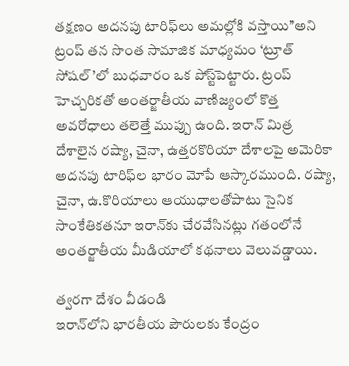తక్షణం అదనపు టారిఫ్‌లు అమల్లోకి వస్తాయి’’అని ట్రంప్‌ తన సొంత సామాజిక మాధ్యమం ‘ట్రూత్‌ సోషల్‌’లో బుధవారం ఒక పోస్ట్‌పెట్టారు. ట్రంప్‌ హెచ్చరికతో అంతర్జాతీయ వాణిజ్యంలో కొత్త అవరోధాలు తలెత్తే ముప్పు ఉంది. ఇరాన్‌ మిత్ర దేశాలైన రష్యా, చైనా, ఉత్తరకొరియా దేశాలపై అమెరికా అదనపు టారిఫ్‌ల భారం మోపే ఆస్కారముంది. రష్యా, చైనా, ఉ.కొరియాలు ఆయుధాలతోపాటు సైనిక సాంకేతికతనూ ఇరాన్‌కు చేరవేసినట్లు గతంలోనే అంతర్జాతీయ మీడియాలో కథనాలు వెలువడ్డాయి.

త్వరగా దేశం వీడండి
ఇరాన్‌లోని భారతీయ పౌరులకు కేంద్రం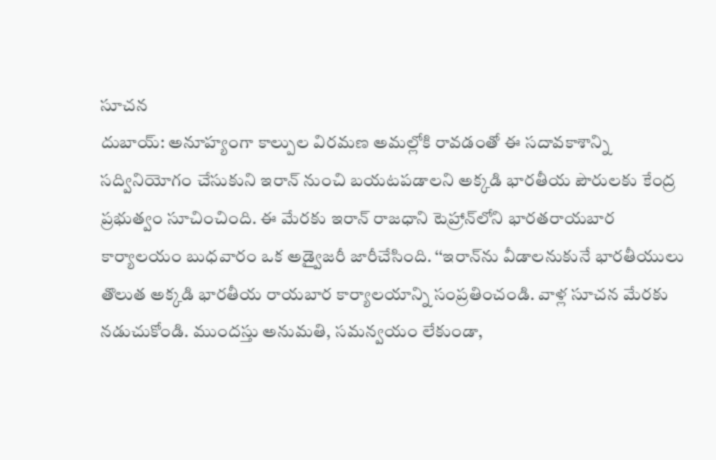సూచన
దుబాయ్‌: అనూహ్యంగా కాల్పుల విరమణ అమల్లోకి రావడంతో ఈ సదావకాశాన్ని సద్వినియోగం చేసుకుని ఇరాన్‌ నుంచి బయటపడాలని అక్కడి భారతీయ పౌరులకు కేంద్ర ప్రభుత్వం సూచించింది. ఈ మేరకు ఇరాన్‌ రాజధాని టెహ్రాన్‌లోని భారతరాయబార కార్యాలయం బుధవారం ఒక అడ్వైజరీ జారీచేసింది. ‘‘ఇరాన్‌ను వీడాలనుకునే భారతీయులు తొలుత అక్కడి భారతీయ రాయబార కార్యాలయాన్ని సంప్రతించండి. వాళ్ల సూచన మేరకు నడుచుకోండి. ముందస్తు అనుమతి, సమన్వయం లేకుండా,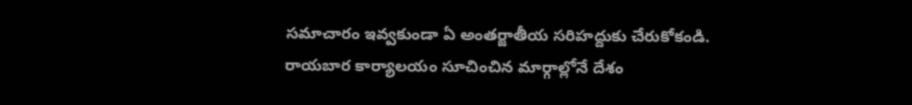సమాచారం ఇవ్వకుండా ఏ అంతర్జాతీయ సరిహద్దుకు చేరుకోకండి. రాయబార కార్యాలయం సూచించిన మార్గాల్లోనే దేశం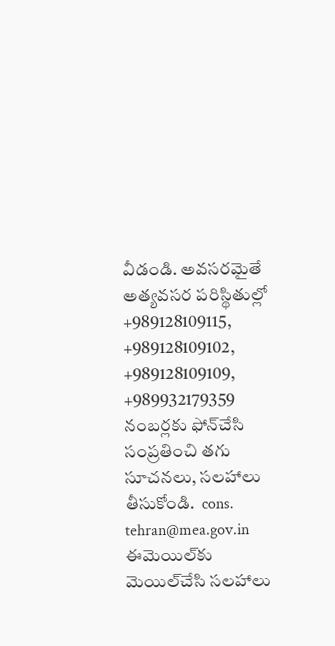వీడండి. అవసరమైతే అత్యవసర పరిస్థితుల్లో +989128109115, +989128109102, +989128109109, +989932179359 నంబర్లకు ఫోన్‌చేసి సంప్రతించి తగు సూచనలు, సలహాలు తీసుకోండి.  cons. tehran@mea.gov.in  ఈమెయిల్‌కు మెయిల్‌చేసి సలహాలు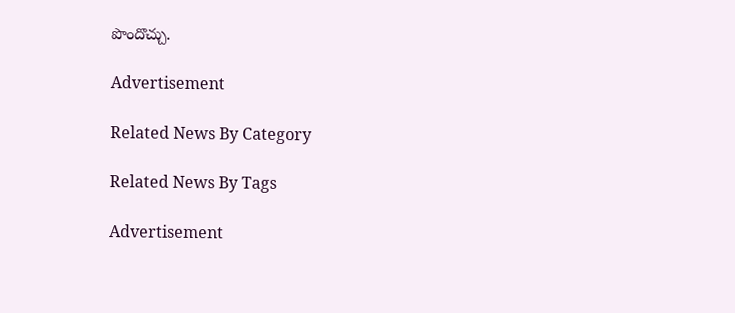పొందొచ్చు.

Advertisement

Related News By Category

Related News By Tags

Advertisement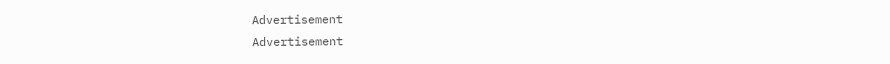Advertisement
Advertisement